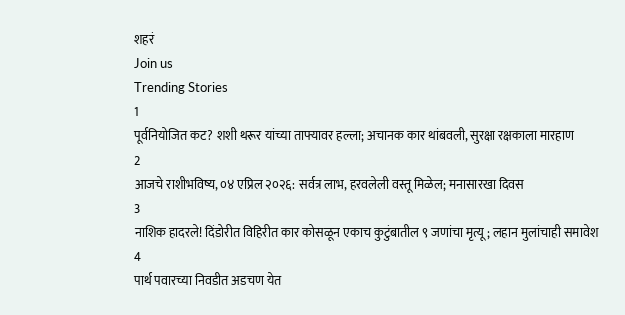शहरं
Join us
Trending Stories
1
पूर्वनियोजित कट? शशी थरूर यांच्या ताफ्यावर हल्ला; अचानक कार थांबवली, सुरक्षा रक्षकाला मारहाण
2
आजचे राशीभविष्य, ०४ एप्रिल २०२६: सर्वत्र लाभ, हरवलेली वस्तू मिळेल; मनासारखा दिवस
3
नाशिक हादरले! दिंडोरीत विहिरीत कार कोसळून एकाच कुटुंबातील ९ जणांचा मृत्यू; लहान मुलांचाही समावेश
4
पार्थ पवारच्या निवडीत अडचण येत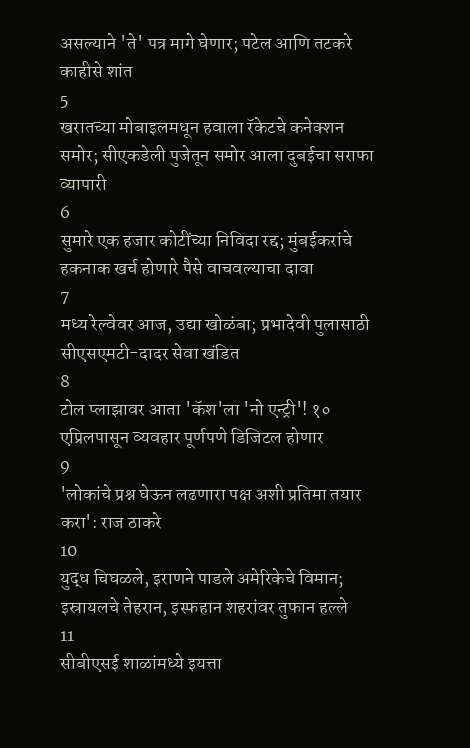असल्याने 'ते' पत्र मागे घेणार; पटेल आणि तटकरे काहीसे शांत
5
खरातच्या मोबाइलमधून हवाला रॅकेटचे कनेक्शन समोर; सीएकडेली पुजेतून समोर आला दुबईचा सराफा व्यापारी
6
सुमारे एक हजार कोटींच्या निविदा रद्द; मुंबईकरांचे हकनाक खर्च होणारे पैसे वाचवल्याचा दावा
7
मध्य रेल्वेवर आज, उद्या खोळंबा; प्रभादेवी पुलासाठी सीएसएमटी-दादर सेवा खंडित
8
टोल प्लाझावर आता 'कॅश'ला 'नो एन्ट्री'! १० एप्रिलपासून व्यवहार पूर्णपणे डिजिटल होणार
9
'लोकांचे प्रश्न घेऊन लढणारा पक्ष अशी प्रतिमा तयार करा': राज ठाकरे
10
युद्ध चिघळले, इराणने पाडले अमेरिकेचे विमान; इस्रायलचे तेहरान, इस्फहान शहरांवर तुफान हल्ले
11
सीबीएसई शाळांमध्ये इयत्ता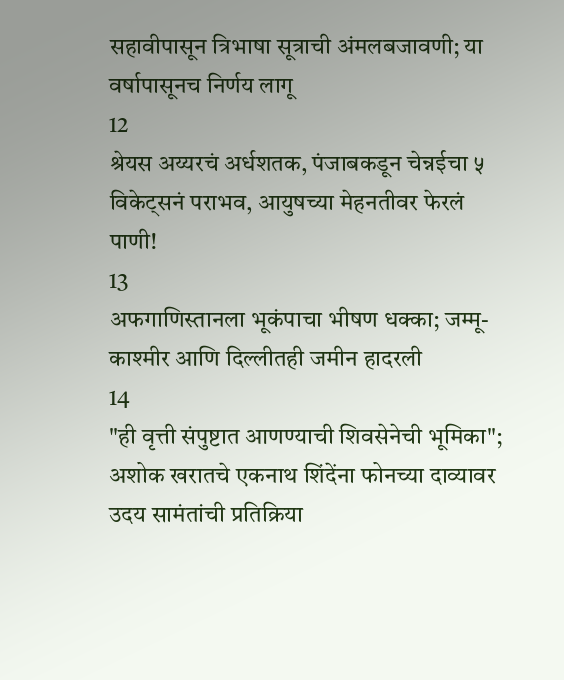सहावीपासून त्रिभाषा सूत्राची अंमलबजावणी; या वर्षापासूनच निर्णय लागू
12
श्रेयस अय्यरचं अर्धशतक, पंजाबकडून चेन्नईचा ५ विकेट्सनं पराभव, आयुषच्या मेहनतीवर फेरलं पाणी!
13
अफगाणिस्तानला भूकंपाचा भीषण धक्का; जम्मू-काश्मीर आणि दिल्लीतही जमीन हादरली
14
"ही वृत्ती संपुष्टात आणण्याची शिवसेनेची भूमिका"; अशोक खरातचे एकनाथ शिंदेंना फोनच्या दाव्यावर उदय सामंतांची प्रतिक्रिया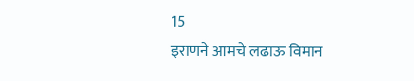15
इराणने आमचे लढाऊ विमान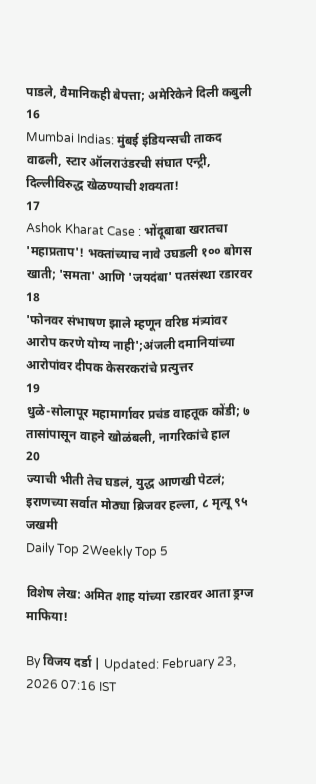पाडले, वैमानिकही बेपत्ता; अमेरिकेने दिली कबुली
16
Mumbai Indias: मुंबई इंडियन्सची ताकद वाढली, स्टार ऑलराउंडरची संघात एन्ट्री, दिल्लीविरुद्ध खेळण्याची शक्यता!
17
Ashok Kharat Case : भोंदूबाबा खरातचा 'महाप्रताप'! भक्तांच्याच नावे उघडली १०० बोगस खाती; 'समता' आणि 'जयदंबा' पतसंस्था रडारवर
18
'फोनवर संभाषण झाले म्हणून वरिष्ठ मंत्र्यांवर आरोप करणे योग्य नाही';अंजली दमानियांच्या आरोपांवर दीपक केसरकरांचे प्रत्युत्तर
19
धुळे-सोलापूर महामार्गावर प्रचंड वाहतूक कोंडी; ७ तासांपासून वाहने खोळंबली, नागरिकांचे हाल
20
ज्याची भीती तेच घडलं, युद्ध आणखी पेटलं; इराणच्या सर्वात मोठ्या ब्रिजवर हल्ला, ८ मृत्यू ९५ जखमी
Daily Top 2Weekly Top 5

विशेष लेख: अमित शाह यांच्या रडारवर आता ड्रग्ज माफिया!

By विजय दर्डा | Updated: February 23, 2026 07:16 IST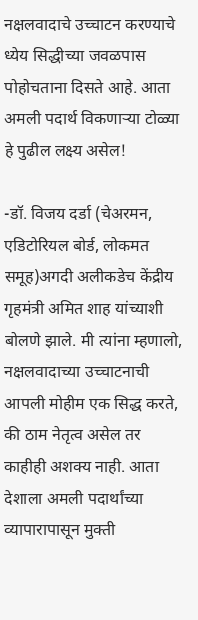नक्षलवादाचे उच्चाटन करण्याचे ध्येय सिद्धीच्या जवळपास पोहोचताना दिसते आहे. आता अमली पदार्थ विकणाऱ्या टोळ्या हे पुढील लक्ष्य असेल!

-डॉ. विजय दर्डा (चेअरमन, एडिटोरियल बोर्ड, लोकमत समूह)अगदी अलीकडेच केंद्रीय गृहमंत्री अमित शाह यांच्याशी बोलणे झाले. मी त्यांना म्हणालो, नक्षलवादाच्या उच्चाटनाची आपली मोहीम एक सिद्ध करते, की ठाम नेतृत्व असेल तर काहीही अशक्य नाही. आता देशाला अमली पदार्थांच्या व्यापारापासून मुक्ती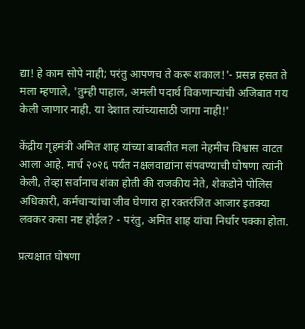द्या! हे काम सोपे नाही; परंतु आपणच ते करू शकाल!'- प्रसन्न हसत ते मला म्हणाले, 'तुम्ही पाहाल, अमली पदार्थ विकणाऱ्यांची अजिबात गय केली जाणार नाही. या देशात त्यांच्यासाठी जागा नाही!'

केंद्रीय गृहमंत्री अमित शाह यांच्या बाबतीत मला नेहमीच विश्वास वाटत आला आहे. मार्च २०२६ पर्यंत नक्षलवाद्यांना संपवण्याची घोषणा त्यांनी केली, तेव्हा सर्वांनाच शंका होती की राजकीय नेते, शेकडोने पोलिस अधिकारी, कर्मचाऱ्यांचा जीव घेणारा हा रक्तरंजित आजार इतक्या लवकर कसा नष्ट होईल? - परंतु, अमित शाह यांचा निर्धार पक्का होता.

प्रत्यक्षात घोषणा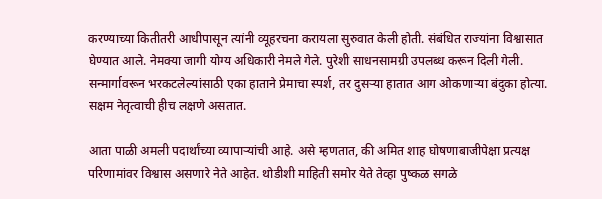करण्याच्या कितीतरी आधीपासून त्यांनी व्यूहरचना करायला सुरुवात केली होती. संबंधित राज्यांना विश्वासात घेण्यात आले. नेमक्या जागी योग्य अधिकारी नेमले गेले. पुरेशी साधनसामग्री उपलब्ध करून दिली गेली. सन्मार्गावरून भरकटलेल्यांसाठी एका हाताने प्रेमाचा स्पर्श, तर दुसऱ्या हातात आग ओकणाऱ्या बंदुका होत्या. सक्षम नेतृत्वाची हीच लक्षणे असतात.

आता पाळी अमली पदार्थांच्या व्यापाऱ्यांची आहे. असे म्हणतात, की अमित शाह घोषणाबाजीपेक्षा प्रत्यक्ष परिणामांवर विश्वास असणारे नेते आहेत. थोडीशी माहिती समोर येते तेव्हा पुष्कळ सगळे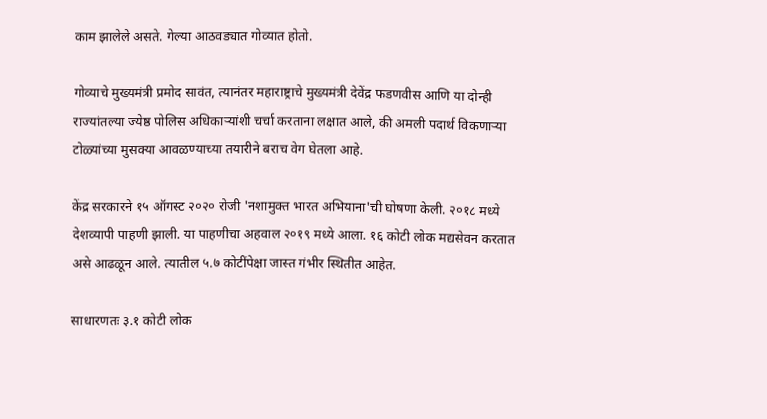काम झालेले असते. गेल्या आठवड्यात गोव्यात होतो.

गोव्याचे मुख्यमंत्री प्रमोद सावंत, त्यानंतर महाराष्ट्राचे मुख्यमंत्री देवेंद्र फडणवीस आणि या दोन्ही राज्यांतल्या ज्येष्ठ पोलिस अधिकाऱ्यांशी चर्चा करताना लक्षात आले, की अमली पदार्थ विकणाऱ्या टोळ्यांच्या मुसक्या आवळण्याच्या तयारीने बराच वेग घेतला आहे.

केंद्र सरकारने १५ ऑगस्ट २०२० रोजी 'नशामुक्त भारत अभियाना'ची घोषणा केली. २०१८ मध्ये देशव्यापी पाहणी झाली. या पाहणीचा अहवाल २०१९ मध्ये आला. १६ कोटी लोक मद्यसेवन करतात असे आढळून आले. त्यातील ५.७ कोटींपेक्षा जास्त गंभीर स्थितीत आहेत.

साधारणतः ३.१ कोटी लोक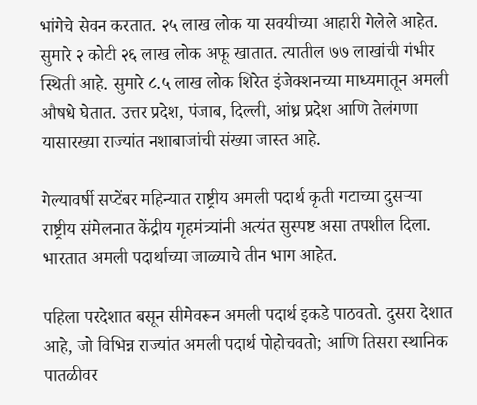भांगेचे सेवन करतात. २५ लाख लोक या सवयीच्या आहारी गेलेले आहेत. सुमारे २ कोटी २६ लाख लोक अफू खातात. त्यातील ७७ लाखांची गंभीर स्थिती आहे. सुमारे ८.५ लाख लोक शिरेत इंजेक्शनच्या माध्यमातून अमली औषधे घेतात. उत्तर प्रदेश, पंजाब, दिल्ली, आंध्र प्रदेश आणि तेलंगणा यासारख्या राज्यांत नशाबाजांची संख्या जास्त आहे.

गेल्यावर्षी सप्टेंबर महिन्यात राष्ट्रीय अमली पदार्थ कृती गटाच्या दुसऱ्या राष्ट्रीय संमेलनात केंद्रीय गृहमंत्र्यांनी अत्यंत सुस्पष्ट असा तपशील दिला. भारतात अमली पदार्थाच्या जाळ्याचे तीन भाग आहेत.

पहिला परदेशात बसून सीमेवरून अमली पदार्थ इकडे पाठवतो. दुसरा देशात आहे, जो विभिन्न राज्यांत अमली पदार्थ पोहोचवतो; आणि तिसरा स्थानिक पातळीवर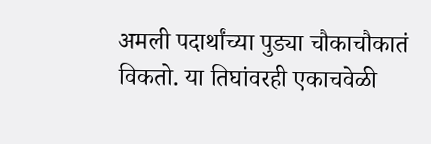अमली पदार्थांच्या पुड्या चौकाचौकातं विकतो. या तिघांवरही एकाचवेळी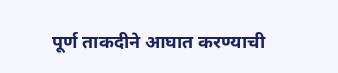पूर्ण ताकदीने आघात करण्याची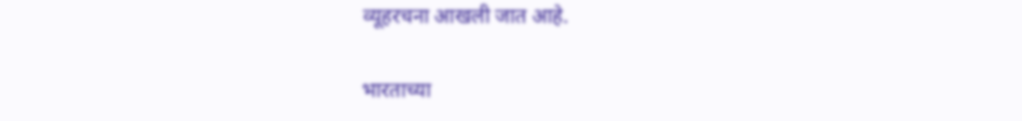व्यूहरचना आखली जात आहे.

भारताच्या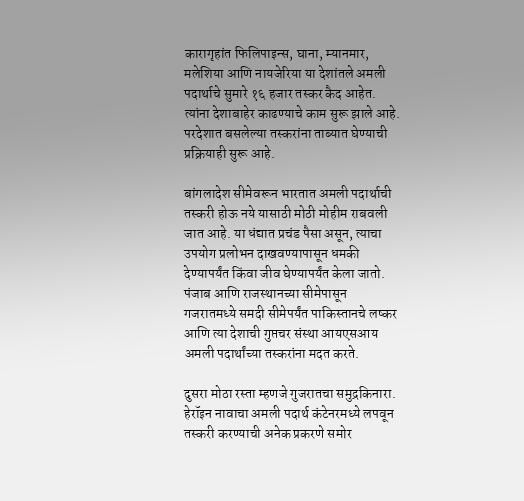कारागृहांत फिलिपाइन्स, घाना, म्यानमार, मलेशिया आणि नायजेरिया या देशांतले अमली पदार्थाचे सुमारे १६ हजार तस्कर कैद आहेत. त्यांना देशाबाहेर काढण्याचे काम सुरू झाले आहे. परदेशात बसलेल्या तस्करांना ताब्यात घेण्याची प्रक्रियाही सुरू आहे.

बांगलादेश सीमेवरून भारतात अमली पदार्थाची तस्करी होऊ नये यासाठी मोठी मोहीम राबवली जात आहे. या धंद्यात प्रचंड पैसा असून, त्याचा उपयोग प्रलोभन दाखवण्यापासून धमकी देण्यापर्यंत किंवा जीव घेण्यापर्यंत केला जातो. पंजाब आणि राजस्थानच्या सीमेपासून गजरातमध्ये समदी सीमेपर्यंत पाकिस्तानचे लष्कर आणि त्या देशाची गुप्तचर संस्था आयएसआय अमली पदार्थांच्या तस्करांना मदत करते.

दुसरा मोठा रस्ता म्हणजे गुजरातचा समुद्रकिनारा. हेरॉइन नावाचा अमली पदार्थ कंटेनरमध्ये लपवून तस्करी करण्याची अनेक प्रकरणे समोर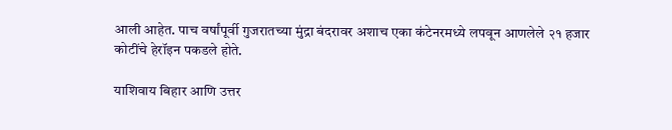आली आहेत. पाच वर्षांपूर्वी गुजरातच्या मुंद्रा बंदरावर अशाच एका कंटेनरमध्ये लपवून आणलेले २१ हजार कोटींचे हेरॉइन पकडले होते.

याशिवाय बिहार आणि उत्तर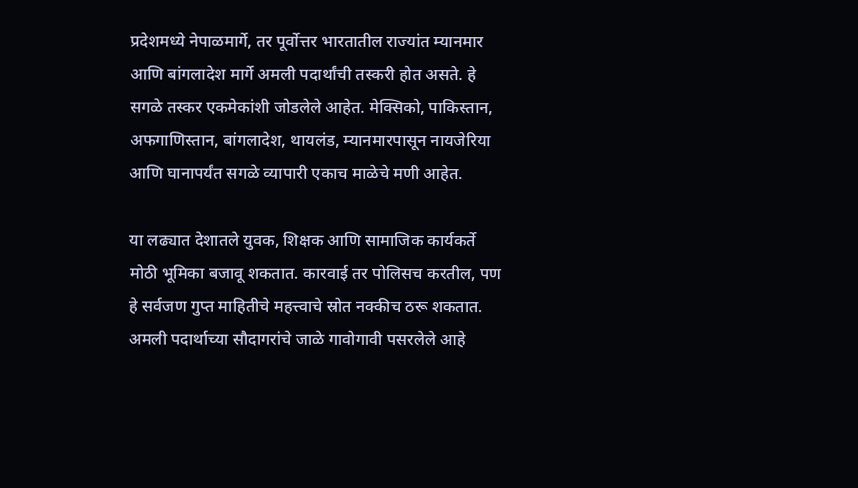प्रदेशमध्ये नेपाळमार्गे, तर पूर्वोत्तर भारतातील राज्यांत म्यानमार आणि बांगलादेश मार्गे अमली पदार्थांची तस्करी होत असते. हे सगळे तस्कर एकमेकांशी जोडलेले आहेत. मेक्सिको, पाकिस्तान, अफगाणिस्तान, बांगलादेश, थायलंड, म्यानमारपासून नायजेरिया आणि घानापर्यंत सगळे व्यापारी एकाच माळेचे मणी आहेत.

या लढ्यात देशातले युवक, शिक्षक आणि सामाजिक कार्यकर्ते मोठी भूमिका बजावू शकतात. कारवाई तर पोलिसच करतील, पण हे सर्वजण गुप्त माहितीचे महत्त्वाचे स्रोत नक्कीच ठरू शकतात. अमली पदार्थाच्या सौदागरांचे जाळे गावोगावी पसरलेले आहे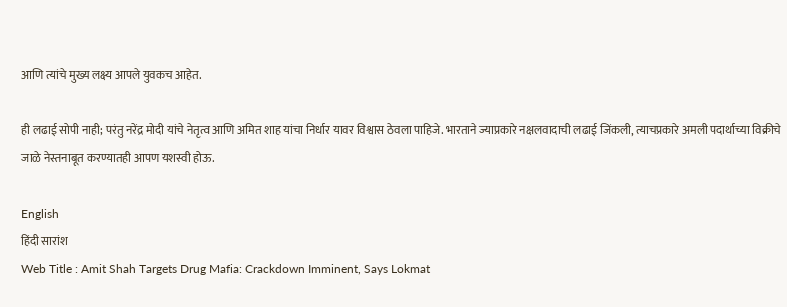आणि त्यांचे मुख्य लक्ष्य आपले युवकच आहेत.

ही लढाई सोपी नाही; परंतु नरेंद्र मोदी यांचे नेतृत्व आणि अमित शाह यांचा निर्धार यावर विश्वास ठेवला पाहिजे. भारताने ज्याप्रकारे नक्षलवादाची लढाई जिंकली, त्याचप्रकारे अमली पदार्थाच्या विक्रीचे जाळे नेस्तनाबूत करण्यातही आपण यशस्वी होऊ.

English
हिंदी सारांश
Web Title : Amit Shah Targets Drug Mafia: Crackdown Imminent, Says Lokmat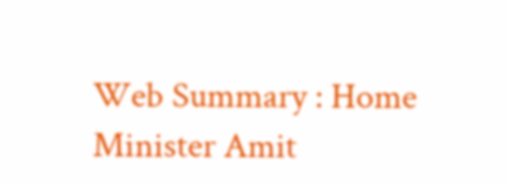Web Summary : Home Minister Amit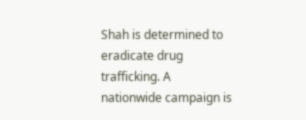Shah is determined to eradicate drug trafficking. A nationwide campaign is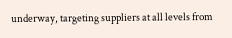underway, targeting suppliers at all levels from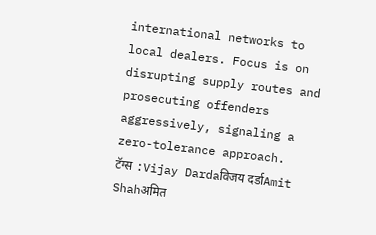international networks to local dealers. Focus is on disrupting supply routes and prosecuting offenders aggressively, signaling a zero-tolerance approach.
टॅग्स :Vijay Dardaविजय दर्डाAmit Shahअमित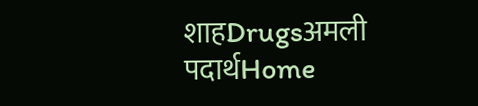शाहDrugsअमली पदार्थHome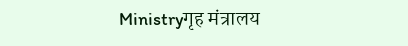Ministryगृह मंत्रालय